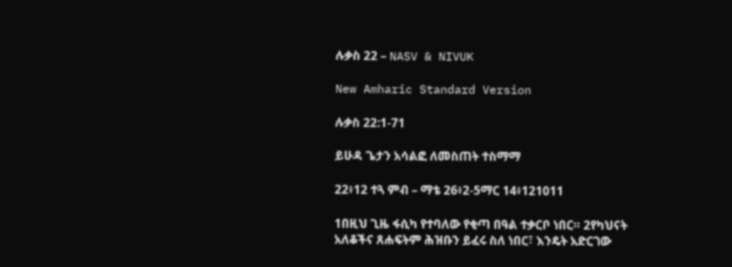ሉቃስ 22 – NASV & NIVUK

New Amharic Standard Version

ሉቃስ 22:1-71

ይሁዳ ጌታን አሳልፎ ለመስጠት ተስማማ

22፥12 ተጓ ምብ – ማቴ 26፥2-5ማር 14፥121011

1በዚህ ጊዜ ፋሲካ የተባለው የቂጣ በዓል ተቃርቦ ነበር። 2የካህናት አለቆችና ጸሐፍትም ሕዝቡን ይፈሩ ስለ ነበር፣ እንዴት አድርገው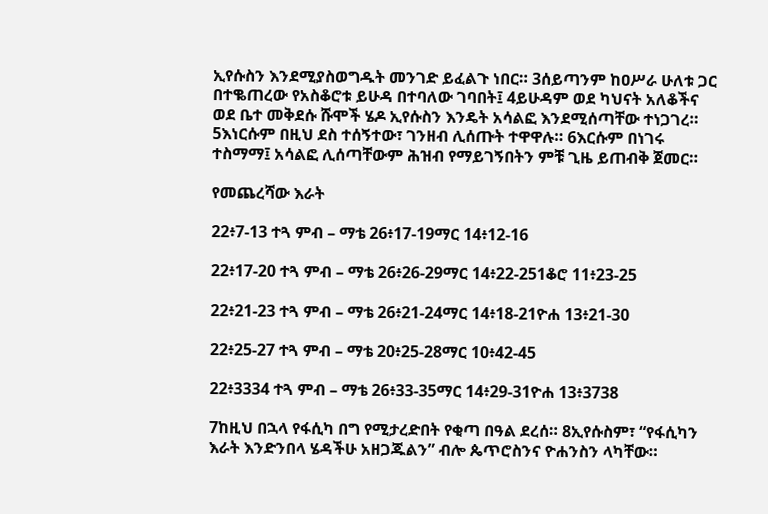ኢየሱስን እንደሚያስወግዱት መንገድ ይፈልጉ ነበር። 3ሰይጣንም ከዐሥራ ሁለቱ ጋር በተቈጠረው የአስቆሮቱ ይሁዳ በተባለው ገባበት፤ 4ይሁዳም ወደ ካህናት አለቆችና ወደ ቤተ መቅደሱ ሹሞች ሄዶ ኢየሱስን እንዴት አሳልፎ እንደሚሰጣቸው ተነጋገረ። 5እነርሱም በዚህ ደስ ተሰኝተው፣ ገንዘብ ሊሰጡት ተዋዋሉ። 6እርሱም በነገሩ ተስማማ፤ አሳልፎ ሊሰጣቸውም ሕዝብ የማይገኝበትን ምቹ ጊዜ ይጠብቅ ጀመር።

የመጨረሻው እራት

22፥7-13 ተጓ ምብ – ማቴ 26፥17-19ማር 14፥12-16

22፥17-20 ተጓ ምብ – ማቴ 26፥26-29ማር 14፥22-251ቆሮ 11፥23-25

22፥21-23 ተጓ ምብ – ማቴ 26፥21-24ማር 14፥18-21ዮሐ 13፥21-30

22፥25-27 ተጓ ምብ – ማቴ 20፥25-28ማር 10፥42-45

22፥3334 ተጓ ምብ – ማቴ 26፥33-35ማር 14፥29-31ዮሐ 13፥3738

7ከዚህ በኋላ የፋሲካ በግ የሚታረድበት የቂጣ በዓል ደረሰ። 8ኢየሱስም፣ “የፋሲካን እራት እንድንበላ ሄዳችሁ አዘጋጁልን” ብሎ ጴጥሮስንና ዮሐንስን ላካቸው።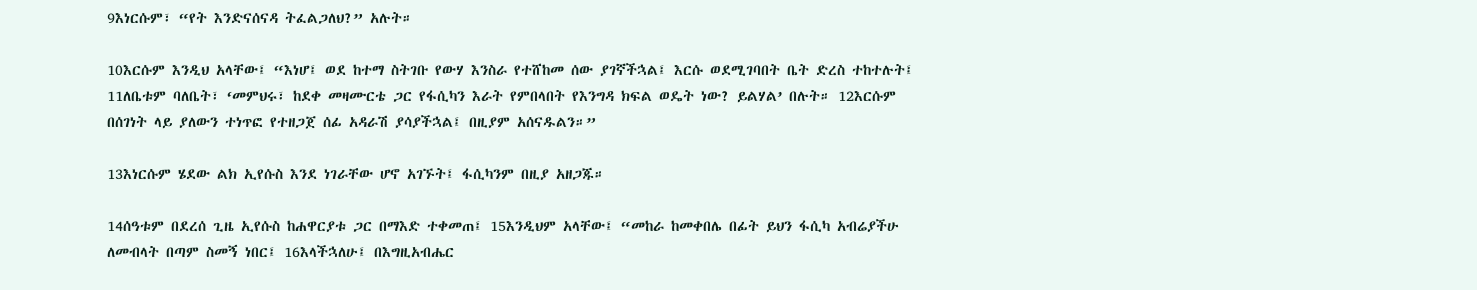9እነርሱም፣ “የት እንድናሰናዳ ትፈልጋለህ?” አሉት።

10እርሱም እንዲህ አላቸው፤ “እነሆ፤ ወደ ከተማ ስትገቡ የውሃ እንስራ የተሸከመ ሰው ያገኛችኋል፤ እርሱ ወደሚገባበት ቤት ድረስ ተከተሉት፤ 11ለቤቱም ባለቤት፣ ‘መምህሩ፣ ከደቀ መዛሙርቴ ጋር የፋሲካን እራት የምበላበት የእንግዳ ክፍል ወዴት ነው? ይልሃል’ በሉት። 12እርሱም በሰገነት ላይ ያለውን ተነጥፎ የተዘጋጀ ሰፊ አዳራሽ ያሳያችኋል፤ በዚያም አሰናዱልን።”

13እነርሱም ሄደው ልክ ኢየሱስ እንደ ነገራቸው ሆኖ አገኙት፤ ፋሲካንም በዚያ አዘጋጁ።

14ሰዓቱም በደረሰ ጊዜ ኢየሱስ ከሐዋርያቱ ጋር በማእድ ተቀመጠ፤ 15እንዲህም አላቸው፤ “መከራ ከመቀበሌ በፊት ይህን ፋሲካ አብሬያችሁ ለመብላት በጣም ስመኝ ነበር፤ 16እላችኋለሁ፤ በእግዚአብሔር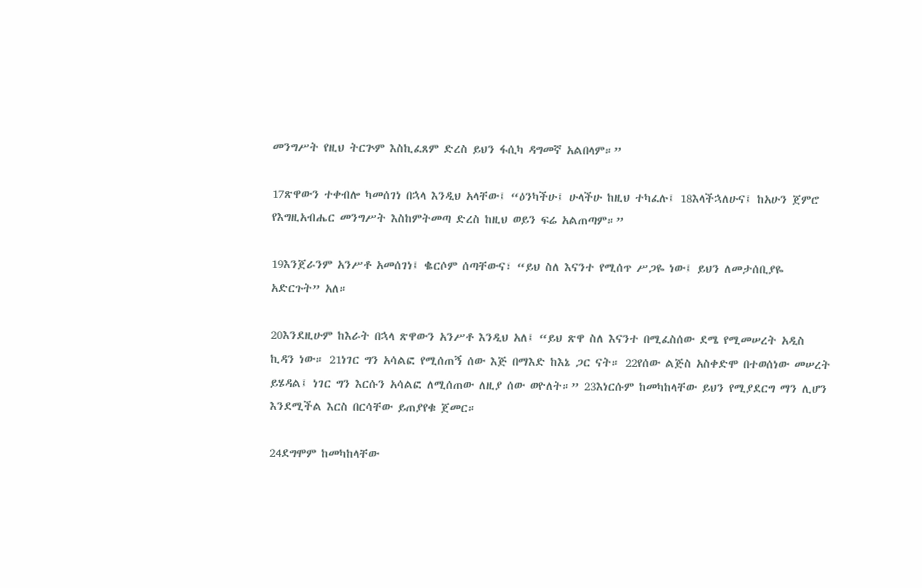መንግሥት የዚህ ትርጕም እስኪፈጸም ድረስ ይህን ፋሲካ ዳግመኛ አልበላም።”

17ጽዋውን ተቀብሎ ካመሰገነ በኋላ እንዲህ አላቸው፤ “ዕንካችሁ፤ ሁላችሁ ከዚህ ተካፈሉ፤ 18እላችኋለሁና፤ ከአሁን ጀምሮ የእግዚአብሔር መንግሥት እስከምትመጣ ድረስ ከዚህ ወይን ፍሬ አልጠጣም።”

19እንጀራንም አንሥቶ አመሰገነ፤ ቈርሶም ሰጣቸውና፣ “ይህ ስለ እናንተ የሚሰጥ ሥጋዬ ነው፤ ይህን ለመታሰቢያዬ አድርጉት” አለ።

20እንደዚሁም ከእራት በኋላ ጽዋውን አንሥቶ እንዲህ አለ፤ “ይህ ጽዋ ስለ እናንተ በሚፈስሰው ደሜ የሚመሠረት አዲስ ኪዳን ነው። 21ነገር ግን አሳልፎ የሚሰጠኝ ሰው እጅ በማእድ ከእኔ ጋር ናት። 22የሰው ልጅስ አስቀድሞ በተወሰነው መሠረት ይሄዳል፤ ነገር ግን እርሱን አሳልፎ ለሚሰጠው ለዚያ ሰው ወዮለት።” 23እነርሱም ከመካከላቸው ይህን የሚያደርግ ማን ሊሆን እንደሚችል እርስ በርሳቸው ይጠያየቁ ጀመር።

24ደግሞም ከመካከላቸው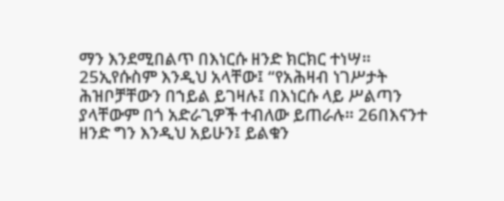ማን እንደሚበልጥ በእነርሱ ዘንድ ክርክር ተነሣ። 25ኢየሱስም እንዲህ አላቸው፤ “የአሕዛብ ነገሥታት ሕዝቦቻቸውን በኀይል ይገዛሉ፤ በእነርሱ ላይ ሥልጣን ያላቸውም በጎ አድራጊዎች ተብለው ይጠራሉ። 26በእናንተ ዘንድ ግን እንዲህ አይሁን፤ ይልቁን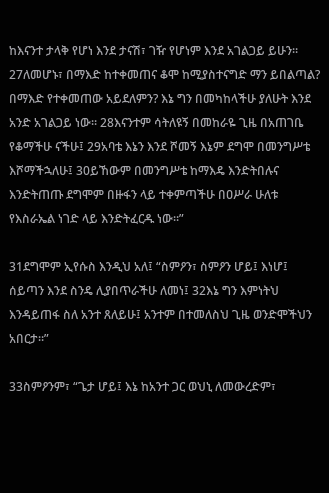ከእናንተ ታላቅ የሆነ እንደ ታናሽ፣ ገዥ የሆነም እንደ አገልጋይ ይሁን። 27ለመሆኑ፣ በማእድ ከተቀመጠና ቆሞ ከሚያስተናግድ ማን ይበልጣል? በማእድ የተቀመጠው አይደለምን? እኔ ግን በመካከላችሁ ያለሁት እንደ አንድ አገልጋይ ነው። 28እናንተም ሳትለዩኝ በመከራዬ ጊዜ በአጠገቤ የቆማችሁ ናችሁ፤ 29አባቴ እኔን እንደ ሾመኝ እኔም ደግሞ በመንግሥቴ እሾማችኋለሁ፤ 30ይኸውም በመንግሥቴ ከማእዴ እንድትበሉና እንድትጠጡ ደግሞም በዙፋን ላይ ተቀምጣችሁ በዐሥራ ሁለቱ የእስራኤል ነገድ ላይ እንድትፈርዱ ነው።”

31ደግሞም ኢየሱስ እንዲህ አለ፤ “ስምዖን፣ ስምዖን ሆይ፤ እነሆ፤ ሰይጣን እንደ ስንዴ ሊያበጥራችሁ ለመነ፤ 32እኔ ግን እምነትህ እንዳይጠፋ ስለ አንተ ጸለይሁ፤ አንተም በተመለስህ ጊዜ ወንድሞችህን አበርታ።”

33ስምዖንም፣ “ጌታ ሆይ፤ እኔ ከአንተ ጋር ወህኒ ለመውረድም፣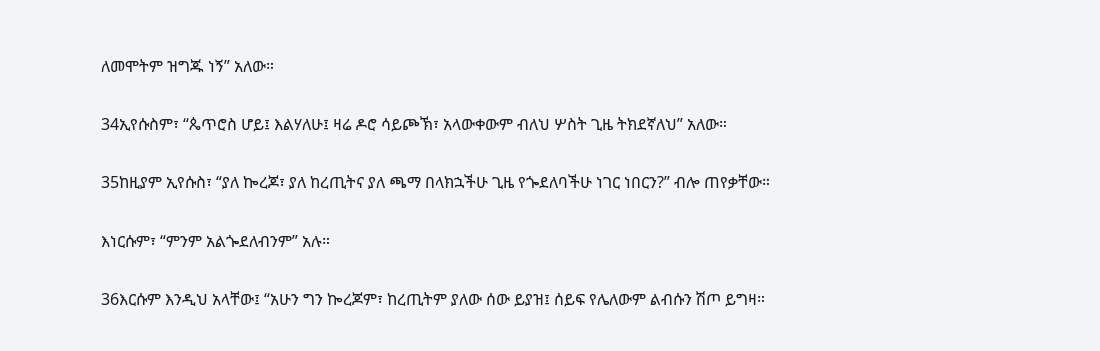ለመሞትም ዝግጁ ነኝ” አለው።

34ኢየሱስም፣ “ጴጥሮስ ሆይ፤ እልሃለሁ፤ ዛሬ ዶሮ ሳይጮኽ፣ አላውቀውም ብለህ ሦስት ጊዜ ትክደኛለህ” አለው።

35ከዚያም ኢየሱስ፣ “ያለ ኰረጆ፣ ያለ ከረጢትና ያለ ጫማ በላክኋችሁ ጊዜ የጐደለባችሁ ነገር ነበርን?” ብሎ ጠየቃቸው።

እነርሱም፣ “ምንም አልጐደለብንም” አሉ።

36እርሱም እንዲህ አላቸው፤ “አሁን ግን ኰረጆም፣ ከረጢትም ያለው ሰው ይያዝ፤ ሰይፍ የሌለውም ልብሱን ሽጦ ይግዛ።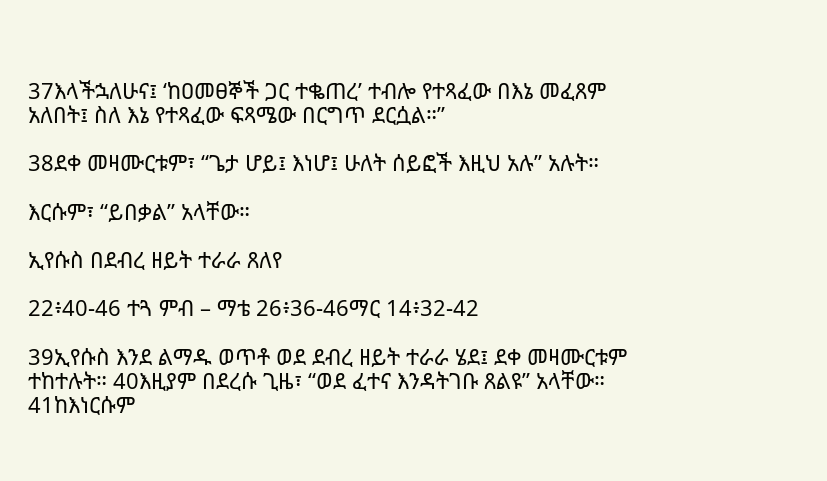37እላችኋለሁና፤ ‘ከዐመፀኞች ጋር ተቈጠረ’ ተብሎ የተጻፈው በእኔ መፈጸም አለበት፤ ስለ እኔ የተጻፈው ፍጻሜው በርግጥ ደርሷል።”

38ደቀ መዛሙርቱም፣ “ጌታ ሆይ፤ እነሆ፤ ሁለት ሰይፎች እዚህ አሉ” አሉት።

እርሱም፣ “ይበቃል” አላቸው።

ኢየሱስ በደብረ ዘይት ተራራ ጸለየ

22፥40-46 ተጓ ምብ – ማቴ 26፥36-46ማር 14፥32-42

39ኢየሱስ እንደ ልማዱ ወጥቶ ወደ ደብረ ዘይት ተራራ ሄደ፤ ደቀ መዛሙርቱም ተከተሉት። 40እዚያም በደረሱ ጊዜ፣ “ወደ ፈተና እንዳትገቡ ጸልዩ” አላቸው። 41ከእነርሱም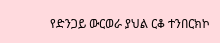የድንጋይ ውርወራ ያህል ርቆ ተንበርክኮ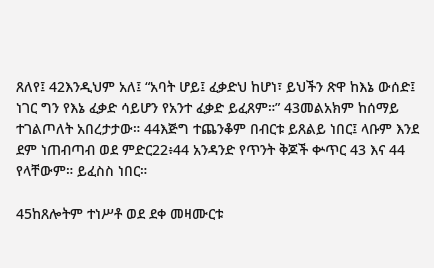ጸለየ፤ 42እንዲህም አለ፤ “አባት ሆይ፤ ፈቃድህ ከሆነ፣ ይህችን ጽዋ ከእኔ ውሰድ፤ ነገር ግን የእኔ ፈቃድ ሳይሆን የአንተ ፈቃድ ይፈጸም።” 43መልአክም ከሰማይ ተገልጦለት አበረታታው። 44እጅግ ተጨንቆም በብርቱ ይጸልይ ነበር፤ ላቡም እንደ ደም ነጠብጣብ ወደ ምድር22፥44 አንዳንድ የጥንት ቅጆች ቍጥር 43 እና 44 የላቸውም። ይፈስስ ነበር።

45ከጸሎትም ተነሥቶ ወደ ደቀ መዛሙርቱ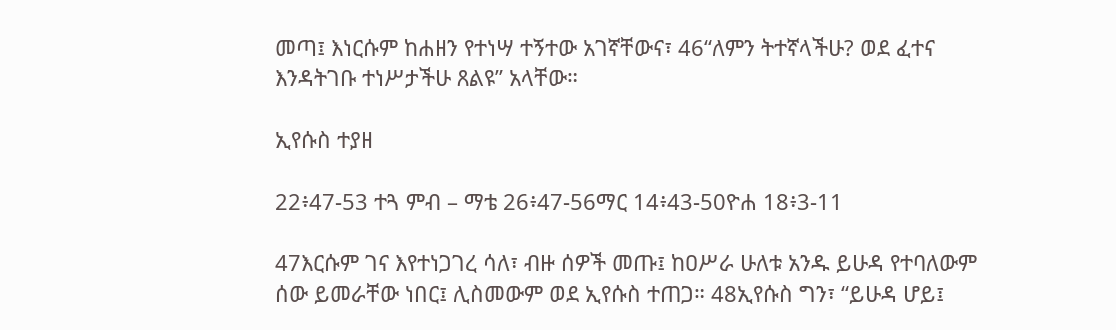መጣ፤ እነርሱም ከሐዘን የተነሣ ተኝተው አገኛቸውና፣ 46“ለምን ትተኛላችሁ? ወደ ፈተና እንዳትገቡ ተነሥታችሁ ጸልዩ” አላቸው።

ኢየሱስ ተያዘ

22፥47-53 ተጓ ምብ – ማቴ 26፥47-56ማር 14፥43-50ዮሐ 18፥3-11

47እርሱም ገና እየተነጋገረ ሳለ፣ ብዙ ሰዎች መጡ፤ ከዐሥራ ሁለቱ አንዱ ይሁዳ የተባለውም ሰው ይመራቸው ነበር፤ ሊስመውም ወደ ኢየሱስ ተጠጋ። 48ኢየሱስ ግን፣ “ይሁዳ ሆይ፤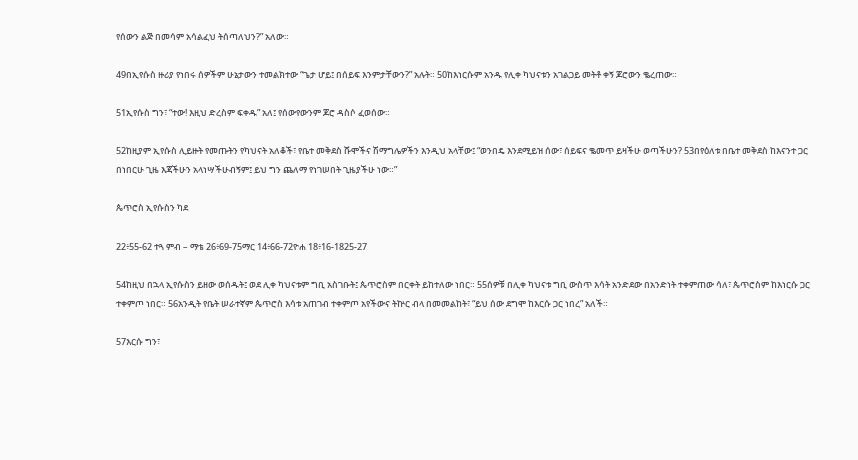የሰውን ልጅ በመሳም አሳልፈህ ትሰጣለህን?” አለው።

49በኢየሱስ ዙሪያ የነበሩ ሰዎችም ሁኔታውን ተመልክተው “ጌታ ሆይ፤ በሰይፍ እንምታቸውን?” አሉት። 50ከእነርሱም አንዱ የሊቀ ካህናቱን አገልጋይ መትቶ ቀኝ ጆሮውን ቈረጠው።

51ኢየሱስ ግን፣ “ተው! እዚህ ድረስም ፍቀዱ” አለ፤ የሰውየውንም ጆሮ ዳስሶ ፈወሰው።

52ከዚያም ኢየሱስ ሊይዙት የመጡትን የካህናት አለቆች፣ የቤተ መቅደስ ሹሞችና ሽማግሌዎችን እንዲህ አላቸው፤ “ወንበዴ እንደሚይዝ ሰው፣ ሰይፍና ቈመጥ ይዛችሁ ወጣችሁን? 53በየዕለቱ በቤተ መቅደስ ከእናንተ ጋር በነበርሁ ጊዜ እጃችሁን አላነሣችሁብኝም፤ ይህ ግን ጨለማ የነገሠበት ጊዜያችሁ ነው።”

ጴጥሮስ ኢየሱስን ካደ

22፥55-62 ተጓ ምብ – ማቴ 26፥69-75ማር 14፥66-72ዮሐ 18፥16-1825-27

54ከዚህ በኋላ ኢየሱስን ይዘው ወሰዱት፤ ወደ ሊቀ ካህናቱም ግቢ አስገቡት፤ ጴጥሮስም በርቀት ይከተለው ነበር። 55ሰዎቹ በሊቀ ካህናቱ ግቢ ውስጥ እሳት አንድደው በአንድነት ተቀምጠው ሳለ፣ ጴጥሮስም ከእነርሱ ጋር ተቀምጦ ነበር። 56አንዲት የቤት ሠራተኛም ጴጥሮስ እሳቱ አጠገብ ተቀምጦ አየችውና ትኵር ብላ በመመልከት፣ “ይህ ሰው ደግሞ ከእርሱ ጋር ነበረ” አለች።

57እርሱ ግን፣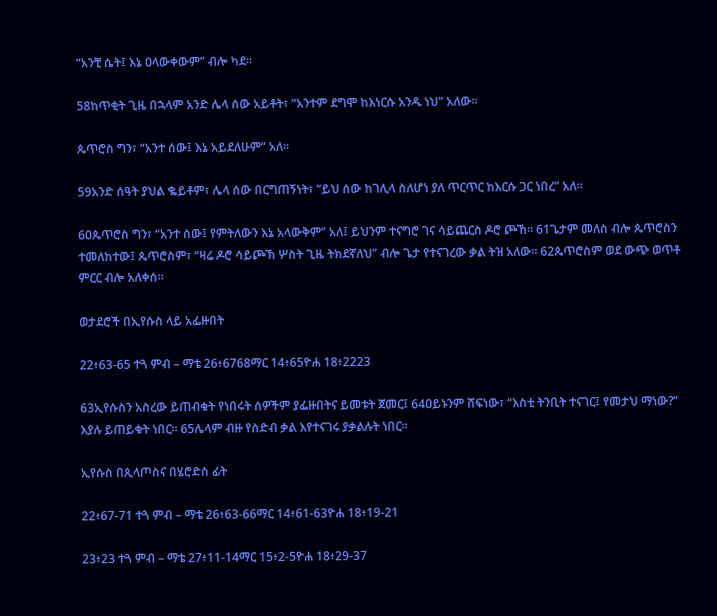“አንቺ ሴት፤ እኔ ዐላውቀውም” ብሎ ካደ።

58ከጥቂት ጊዜ በኋላም አንድ ሌላ ሰው አይቶት፣ “አንተም ደግሞ ከእነርሱ አንዱ ነህ” አለው።

ጴጥሮስ ግን፣ “አንተ ሰው፤ እኔ አይደለሁም” አለ።

59አንድ ሰዓት ያህል ቈይቶም፣ ሌላ ሰው በርግጠኝነት፣ “ይህ ሰው ከገሊላ ስለሆነ ያለ ጥርጥር ከእርሱ ጋር ነበረ” አለ።

60ጴጥሮስ ግን፣ “አንተ ሰው፤ የምትለውን እኔ አላውቅም” አለ፤ ይህንም ተናግሮ ገና ሳይጨርስ ዶሮ ጮኸ። 61ጌታም መለስ ብሎ ጴጥሮስን ተመለከተው፤ ጴጥሮስም፣ “ዛሬ ዶሮ ሳይጮኽ ሦስት ጊዜ ትክደኛለህ” ብሎ ጌታ የተናገረው ቃል ትዝ አለው። 62ጴጥሮስም ወደ ውጭ ወጥቶ ምርር ብሎ አለቀሰ።

ወታደሮች በኢየሱስ ላይ አፌዙበት

22፥63-65 ተጓ ምብ – ማቴ 26፥6768ማር 14፥65ዮሐ 18፥2223

63ኢየሱስን አስረው ይጠብቁት የነበሩት ሰዎችም ያፌዙበትና ይመቱት ጀመር፤ 64ዐይኑንም ሸፍነው፣ “እስቲ ትንቢት ተናገር፤ የመታህ ማነው?” እያሉ ይጠይቁት ነበር። 65ሌላም ብዙ የስድብ ቃል እየተናገሩ ያቃልሉት ነበር።

ኢየሱስ በጲላጦስና በሄሮድስ ፊት

22፥67-71 ተጓ ምብ – ማቴ 26፥63-66ማር 14፥61-63ዮሐ 18፥19-21

23፥23 ተጓ ምብ – ማቴ 27፥11-14ማር 15፥2-5ዮሐ 18፥29-37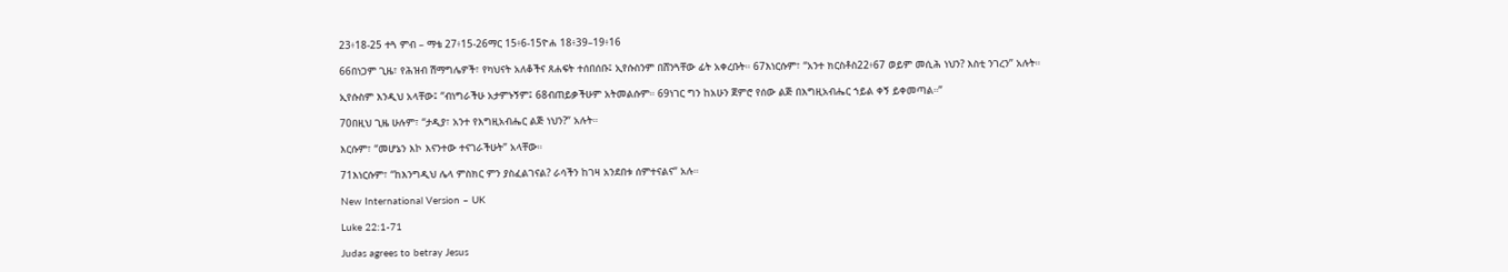23፥18-25 ተጓ ምብ – ማቴ 27፥15-26ማር 15፥6-15ዮሐ 18፥39–19፥16

66በነጋም ጊዜ፣ የሕዝብ ሽማግሌዎች፣ የካህናት አለቆችና ጸሐፍት ተሰበሰቡ፤ ኢየሱስንም በሸንጓቸው ፊት አቀረቡት። 67እነርሱም፣ “አንተ ክርስቶስ22፥67 ወይም መሲሕ ነህን? እስቲ ንገረን” አሉት።

ኢየሱስም እንዲህ አላቸው፤ “ብነግራችሁ አታምኑኝም፤ 68ብጠይቃችሁም አትመልሱም። 69ነገር ግን ከአሁን ጀምሮ የሰው ልጅ በእግዚአብሔር ኀይል ቀኝ ይቀመጣል።”

70በዚህ ጊዜ ሁሉም፣ “ታዲያ፣ አንተ የእግዚአብሔር ልጅ ነህን?” አሉት።

እርሱም፣ “መሆኔን እኮ እናንተው ተናገራችሁት” አላቸው።

71እነርሱም፣ “ከእንግዲህ ሌላ ምስክር ምን ያስፈልገናል? ራሳችን ከገዛ አንደበቱ ሰምተናልና” አሉ።

New International Version – UK

Luke 22:1-71

Judas agrees to betray Jesus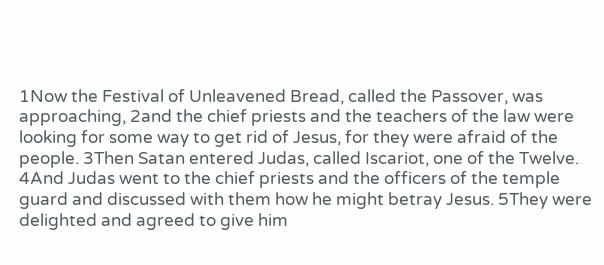1Now the Festival of Unleavened Bread, called the Passover, was approaching, 2and the chief priests and the teachers of the law were looking for some way to get rid of Jesus, for they were afraid of the people. 3Then Satan entered Judas, called Iscariot, one of the Twelve. 4And Judas went to the chief priests and the officers of the temple guard and discussed with them how he might betray Jesus. 5They were delighted and agreed to give him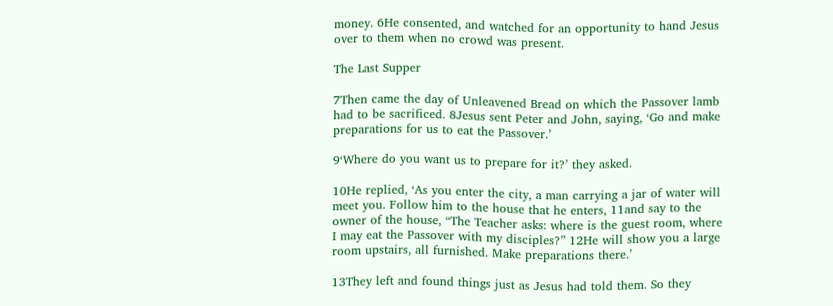money. 6He consented, and watched for an opportunity to hand Jesus over to them when no crowd was present.

The Last Supper

7Then came the day of Unleavened Bread on which the Passover lamb had to be sacrificed. 8Jesus sent Peter and John, saying, ‘Go and make preparations for us to eat the Passover.’

9‘Where do you want us to prepare for it?’ they asked.

10He replied, ‘As you enter the city, a man carrying a jar of water will meet you. Follow him to the house that he enters, 11and say to the owner of the house, “The Teacher asks: where is the guest room, where I may eat the Passover with my disciples?” 12He will show you a large room upstairs, all furnished. Make preparations there.’

13They left and found things just as Jesus had told them. So they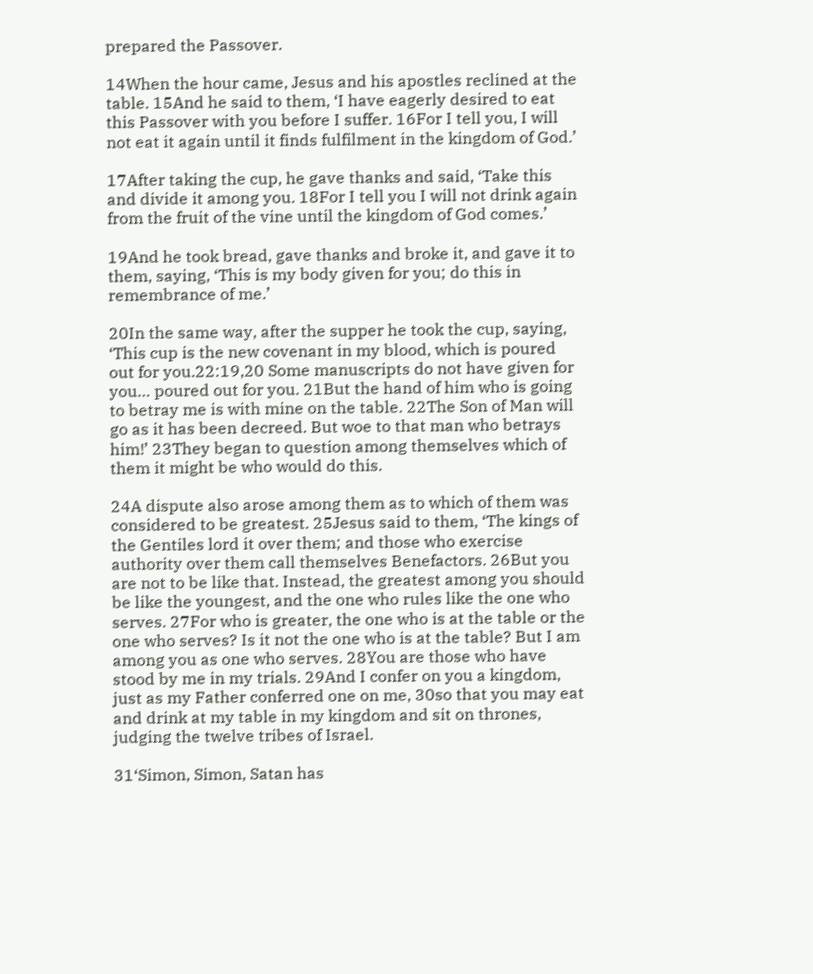prepared the Passover.

14When the hour came, Jesus and his apostles reclined at the table. 15And he said to them, ‘I have eagerly desired to eat this Passover with you before I suffer. 16For I tell you, I will not eat it again until it finds fulfilment in the kingdom of God.’

17After taking the cup, he gave thanks and said, ‘Take this and divide it among you. 18For I tell you I will not drink again from the fruit of the vine until the kingdom of God comes.’

19And he took bread, gave thanks and broke it, and gave it to them, saying, ‘This is my body given for you; do this in remembrance of me.’

20In the same way, after the supper he took the cup, saying, ‘This cup is the new covenant in my blood, which is poured out for you.22:19,20 Some manuscripts do not have given for you… poured out for you. 21But the hand of him who is going to betray me is with mine on the table. 22The Son of Man will go as it has been decreed. But woe to that man who betrays him!’ 23They began to question among themselves which of them it might be who would do this.

24A dispute also arose among them as to which of them was considered to be greatest. 25Jesus said to them, ‘The kings of the Gentiles lord it over them; and those who exercise authority over them call themselves Benefactors. 26But you are not to be like that. Instead, the greatest among you should be like the youngest, and the one who rules like the one who serves. 27For who is greater, the one who is at the table or the one who serves? Is it not the one who is at the table? But I am among you as one who serves. 28You are those who have stood by me in my trials. 29And I confer on you a kingdom, just as my Father conferred one on me, 30so that you may eat and drink at my table in my kingdom and sit on thrones, judging the twelve tribes of Israel.

31‘Simon, Simon, Satan has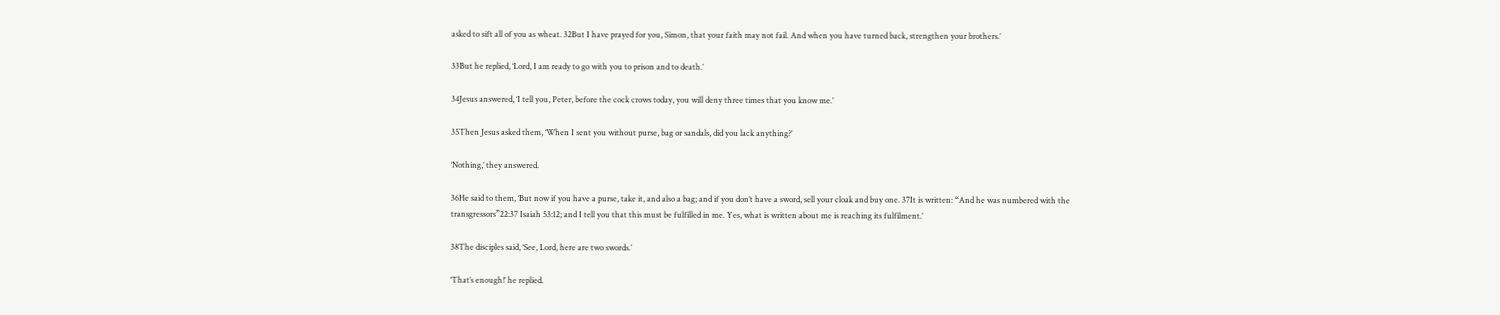asked to sift all of you as wheat. 32But I have prayed for you, Simon, that your faith may not fail. And when you have turned back, strengthen your brothers.’

33But he replied, ‘Lord, I am ready to go with you to prison and to death.’

34Jesus answered, ‘I tell you, Peter, before the cock crows today, you will deny three times that you know me.’

35Then Jesus asked them, ‘When I sent you without purse, bag or sandals, did you lack anything?’

‘Nothing,’ they answered.

36He said to them, ‘But now if you have a purse, take it, and also a bag; and if you don’t have a sword, sell your cloak and buy one. 37It is written: “And he was numbered with the transgressors”22:37 Isaiah 53:12; and I tell you that this must be fulfilled in me. Yes, what is written about me is reaching its fulfilment.’

38The disciples said, ‘See, Lord, here are two swords.’

‘That’s enough!’ he replied.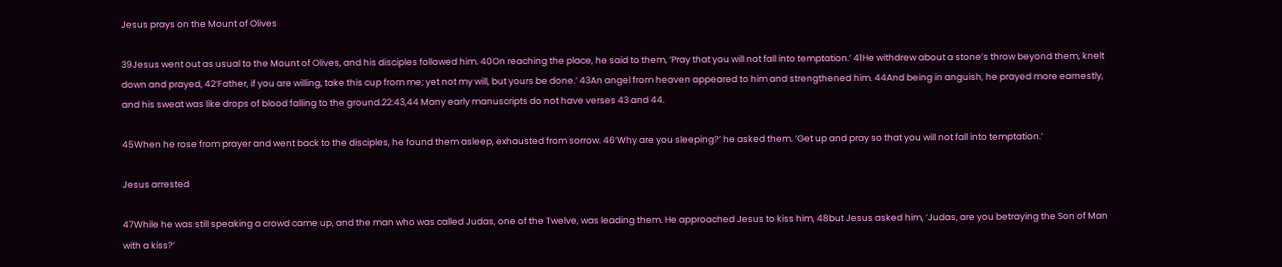Jesus prays on the Mount of Olives

39Jesus went out as usual to the Mount of Olives, and his disciples followed him. 40On reaching the place, he said to them, ‘Pray that you will not fall into temptation.’ 41He withdrew about a stone’s throw beyond them, knelt down and prayed, 42‘Father, if you are willing, take this cup from me; yet not my will, but yours be done.’ 43An angel from heaven appeared to him and strengthened him. 44And being in anguish, he prayed more earnestly, and his sweat was like drops of blood falling to the ground.22:43,44 Many early manuscripts do not have verses 43 and 44.

45When he rose from prayer and went back to the disciples, he found them asleep, exhausted from sorrow. 46‘Why are you sleeping?’ he asked them. ‘Get up and pray so that you will not fall into temptation.’

Jesus arrested

47While he was still speaking a crowd came up, and the man who was called Judas, one of the Twelve, was leading them. He approached Jesus to kiss him, 48but Jesus asked him, ‘Judas, are you betraying the Son of Man with a kiss?’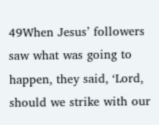49When Jesus’ followers saw what was going to happen, they said, ‘Lord, should we strike with our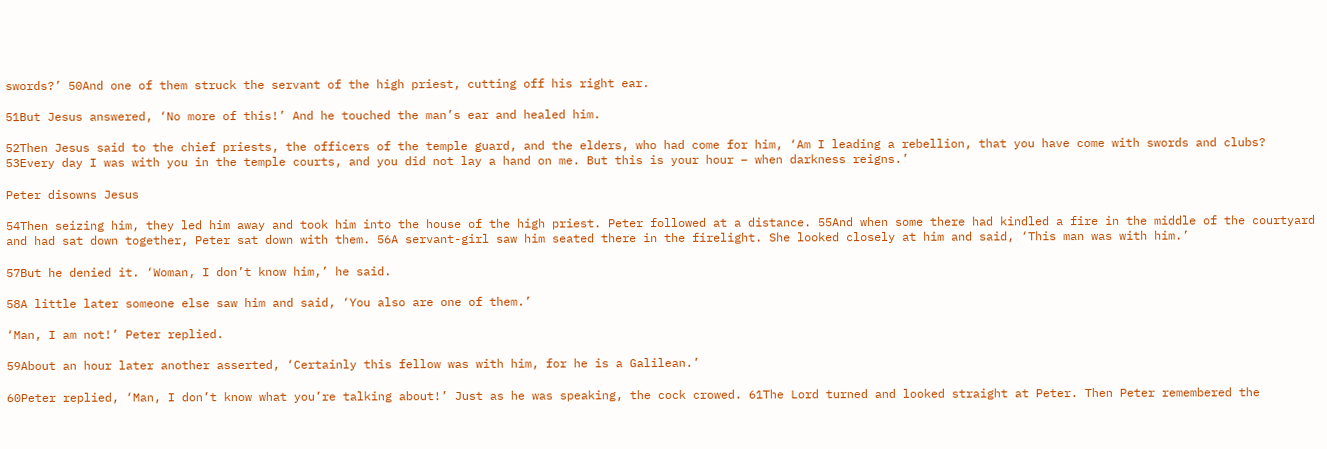swords?’ 50And one of them struck the servant of the high priest, cutting off his right ear.

51But Jesus answered, ‘No more of this!’ And he touched the man’s ear and healed him.

52Then Jesus said to the chief priests, the officers of the temple guard, and the elders, who had come for him, ‘Am I leading a rebellion, that you have come with swords and clubs? 53Every day I was with you in the temple courts, and you did not lay a hand on me. But this is your hour – when darkness reigns.’

Peter disowns Jesus

54Then seizing him, they led him away and took him into the house of the high priest. Peter followed at a distance. 55And when some there had kindled a fire in the middle of the courtyard and had sat down together, Peter sat down with them. 56A servant-girl saw him seated there in the firelight. She looked closely at him and said, ‘This man was with him.’

57But he denied it. ‘Woman, I don’t know him,’ he said.

58A little later someone else saw him and said, ‘You also are one of them.’

‘Man, I am not!’ Peter replied.

59About an hour later another asserted, ‘Certainly this fellow was with him, for he is a Galilean.’

60Peter replied, ‘Man, I don’t know what you’re talking about!’ Just as he was speaking, the cock crowed. 61The Lord turned and looked straight at Peter. Then Peter remembered the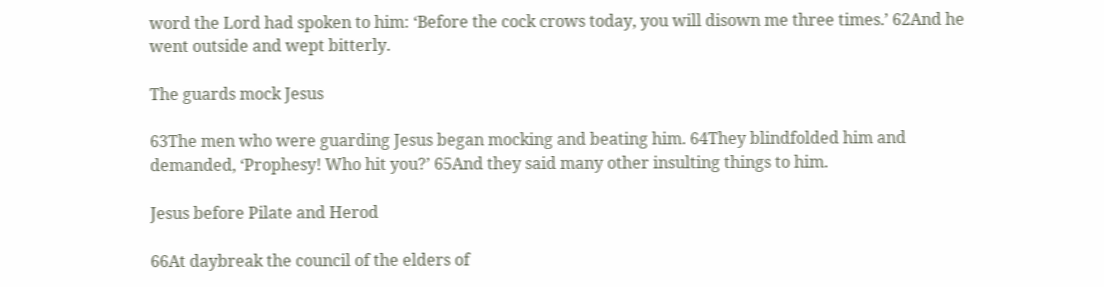word the Lord had spoken to him: ‘Before the cock crows today, you will disown me three times.’ 62And he went outside and wept bitterly.

The guards mock Jesus

63The men who were guarding Jesus began mocking and beating him. 64They blindfolded him and demanded, ‘Prophesy! Who hit you?’ 65And they said many other insulting things to him.

Jesus before Pilate and Herod

66At daybreak the council of the elders of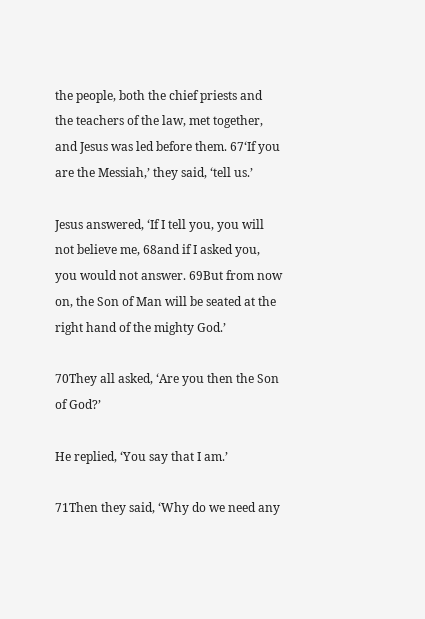the people, both the chief priests and the teachers of the law, met together, and Jesus was led before them. 67‘If you are the Messiah,’ they said, ‘tell us.’

Jesus answered, ‘If I tell you, you will not believe me, 68and if I asked you, you would not answer. 69But from now on, the Son of Man will be seated at the right hand of the mighty God.’

70They all asked, ‘Are you then the Son of God?’

He replied, ‘You say that I am.’

71Then they said, ‘Why do we need any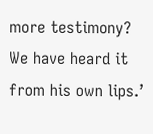more testimony? We have heard it from his own lips.’